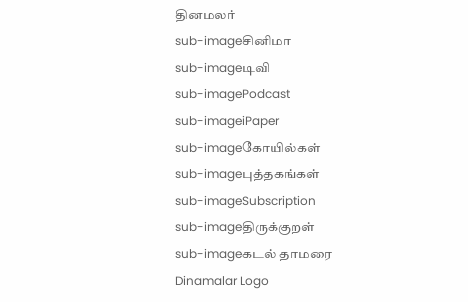தினமலர்
sub-imageசினிமா
sub-imageடிவி
sub-imagePodcast
sub-imageiPaper
sub-imageகோயில்கள்
sub-imageபுத்தகங்கள்
sub-imageSubscription
sub-imageதிருக்குறள்
sub-imageகடல் தாமரை
Dinamalar Logo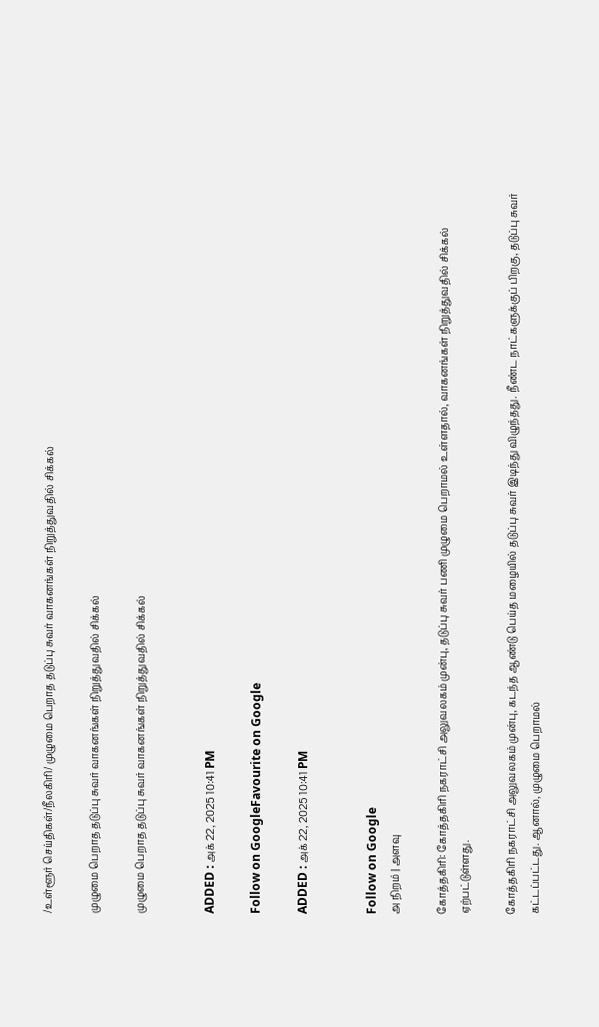/உள்ளூர் செய்திகள்/நீலகிரி/ முழுமை பெறாத தடுப்பு சுவர் வாகனங்கள் நிறுத்துவதில் சிக்கல்

முழுமை பெறாத தடுப்பு சுவர் வாகனங்கள் நிறுத்துவதில் சிக்கல்

முழுமை பெறாத தடுப்பு சுவர் வாகனங்கள் நிறுத்துவதில் சிக்கல்


ADDED : அக் 22, 2025 10:41 PM

Follow on GoogleFavourite on Google

ADDED : அக் 22, 2025 10:41 PM


Follow on Google
அ நிறம் | அளவு

கோத்தகிரி: கோத்தகிரி நகராட்சி அலுவலகம் முன்பு, தடுப்பு சுவர் பணி முழுமை பெறாமல் உள்ளதால், வாகனங்கள் நிறுத்துவதில் சிக்கல் ஏற்பட்டுள்ளது.

கோத்தகிரி நகராட்சி அலுவலகம் முன்பு, கடந்த ஆண்டு பெய்த மழையில் தடுப்பு சுவர் இடிந்து விழுந்தது. நீண்ட நாட்களுக்குப் பிறகு, தடுப்பு சுவர் கட்டப்பட்டது. ஆனால், முழுமை பெறாமல்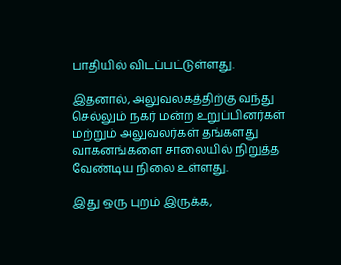பாதியில் விடப்பட்டுள்ளது.

இதனால், அலுவலகத்திற்கு வந்து செல்லும் நகர் மன்ற உறுப்பினர்கள் மற்றும் அலுவலர்கள் தங்களது வாகனங்களை சாலையில் நிறுத்த வேண்டிய நிலை உள்ளது.

இது ஒரு புறம் இருக்க,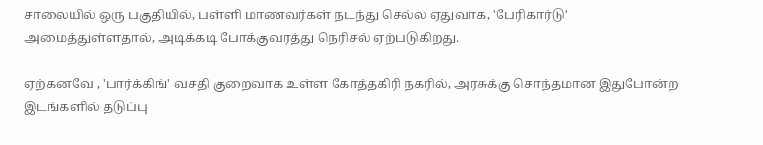சாலையில் ஒரு பகுதியில், பள்ளி மாணவர்கள் நடந்து செல்ல ஏதுவாக, 'பேரிகார்டு' அமைத்துள்ளதால், அடிக்கடி போக்குவரத்து நெரிசல் ஏற்படுகிறது.

ஏற்கனவே , 'பார்க்கிங்' வசதி குறைவாக உள்ள கோத்தகிரி நகரில், அரசுக்கு சொந்தமான இதுபோன்ற இடங்களில் தடுப்பு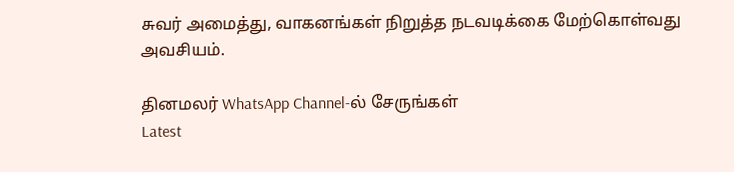சுவர் அமைத்து, வாகனங்கள் நிறுத்த நடவடிக்கை மேற்கொள்வது அவசியம்.

தினமலர் WhatsApp Channel-ல் சேருங்கள்
Latest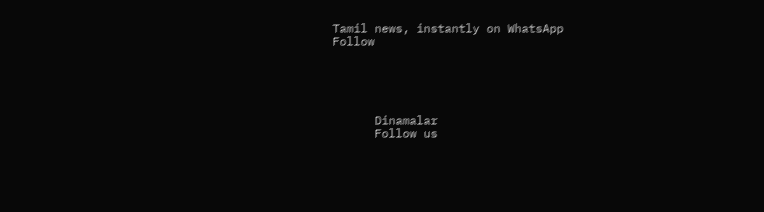Tamil news, instantly on WhatsApp
Follow





      Dinamalar
      Follow us